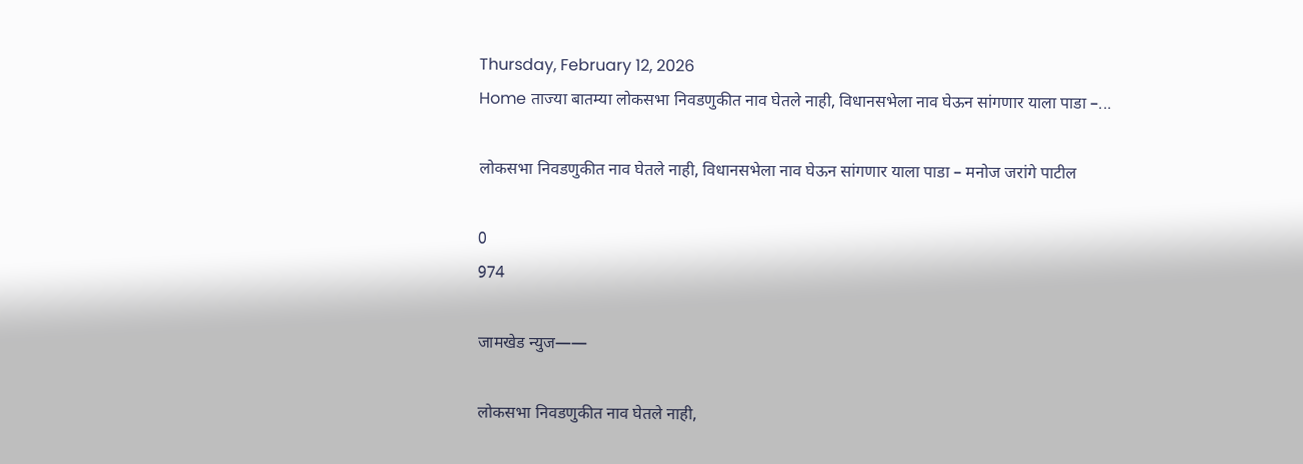Thursday, February 12, 2026
Home ताज्या बातम्या लोकसभा निवडणुकीत नाव घेतले नाही, विधानसभेला नाव घेऊन सांगणार याला पाडा –...

लोकसभा निवडणुकीत नाव घेतले नाही, विधानसभेला नाव घेऊन सांगणार याला पाडा – मनोज जरांगे पाटील

0
974

जामखेड न्युज——

लोकसभा निवडणुकीत नाव घेतले नाही,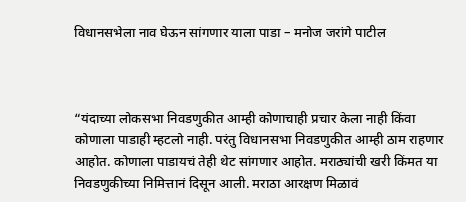विधानसभेला नाव घेऊन सांगणार याला पाडा – मनोज जरांगे पाटील



“यंदाच्या लोकसभा निवडणुकीत आम्ही कोणाचाही प्रचार केला नाही किंवा कोणाला पाडाही म्हटलो नाही. परंतु विधानसभा निवडणुकीत आम्ही ठाम राहणार आहोत. कोणाला पाडायचं तेही थेट सांगणार आहोत. मराठ्यांची खरी किंमत या निवडणुकीच्या निमित्तानं दिसून आली. मराठा आरक्षण मिळावं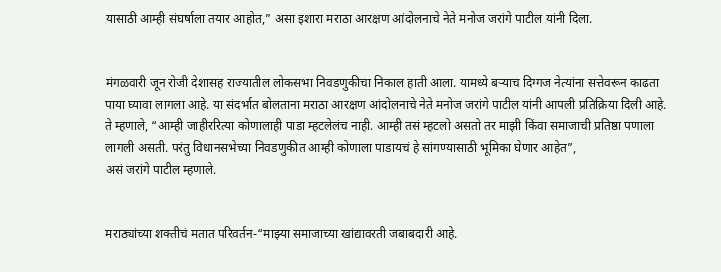यासाठी आम्ही संघर्षाला तयार आहोत,” असा इशारा मराठा आरक्षण आंदोलनाचे नेते मनोज जरांगे पाटील यांनी दिला.


मंगळवारी जून रोजी देशासह राज्यातील लोकसभा निवडणुकीचा निकाल हाती आला. यामध्ये बऱ्याच दिग्गज नेत्यांना सत्तेवरून काढता पाया घ्यावा लागला आहे. या संदर्भात बोलताना मराठा आरक्षण आंदोलनाचे नेते मनोज जरांगे पाटील यांनी आपली प्रतिक्रिया दिली आहे. ते म्हणाले, “आम्ही जाहीररित्या कोणालाही पाडा म्हटलेलंच नाही. आम्ही तसं म्हटलो असतो तर माझी किंवा समाजाची प्रतिष्ठा पणाला लागली असती. परंतु विधानसभेच्या निवडणुकीत आम्ही कोणाला पाडायचं हे सांगण्यासाठी भूमिका घेणार आहेत”,
असं जरांगे पाटील म्हणाले.


मराठ्यांच्या शक्तीचं मतात परिवर्तन-“माझ्या समाजाच्या खांद्यावरती जबाबदारी आहे.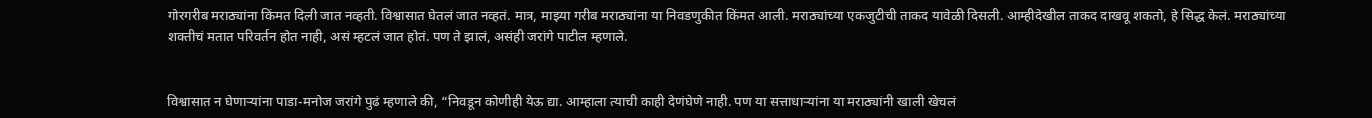गोरगरीब मराठ्यांना किंमत दिली जात नव्हती. विश्वासात घेतलं जात नव्हतं. मात्र, माझ्या गरीब मराठ्यांना या निवडणुकीत किंमत आली. मराठ्यांच्या एकजुटीची ताकद यावेळी दिसली. आम्हीदेखील ताकद दाखवू शकतो, हे सिद्ध केलं. मराठ्यांच्या शक्तीचं मतात परिवर्तन होत नाही, असं म्हटलं जात होतं. पण ते झालं, असंही जरांगे पाटील म्हणाले.


विश्वासात न घेणाऱ्यांना पाडा-मनोज जरांगे पुढं म्हणाले की, “निवडून कोणीही येऊ द्या. आम्हाला त्याची काही देणंघेणे नाही. पण या सत्ताधाऱ्यांना या मराठ्यांनी खाली खेचलं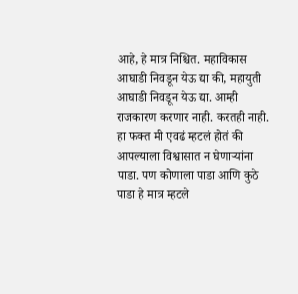आहे, हे मात्र निश्चित. महाविकास आघाडी निवडून येऊ द्या की, महायुती आघाडी निवडून येऊ द्या. आम्ही राजकारण करणार नाही. करतही नाही. हा फक्त मी एवढं म्हटलं होतं की आपल्याला विश्वासात न घेणाऱ्यांना पाडा. पण कोणाला पाडा आणि कुठे पाडा हे मात्र म्हटले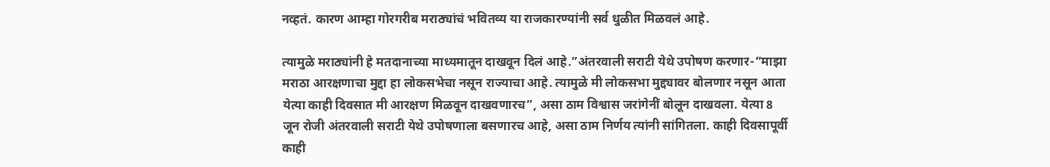नव्हतं. कारण आम्हा गोरगरीब मराठ्यांचं भवितव्य या राजकारण्यांनी सर्व धुळीत मिळवलं आहे.

त्यामुळे मराठ्यांनी हे मतदानाच्या माध्यमातून दाखवून दिलं आहे.”अंतरवाली सराटी येथे उपोषण करणार-“माझा मराठा आरक्षणाचा मुद्दा हा लोकसभेचा नसून राज्याचा आहे. त्यामुळे मी लोकसभा मुद्द्यावर बोलणार नसून आता येत्या काही दिवसात मी आरक्षण मिळवून दाखवणारच”, असा ठाम विश्वास जरांगेनीं बोलून दाखवला. येत्या 8 जून रोजी अंतरवाली सराटी येथे उपोषणाला बसणारच आहे, असा ठाम निर्णय त्यांनी सांगितला. काही दिवसापूर्वी काही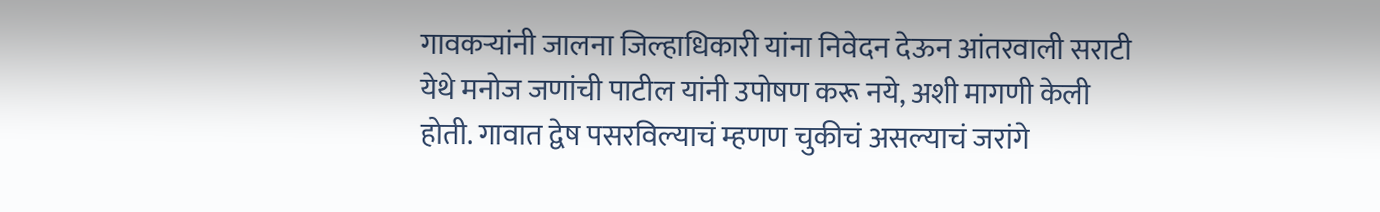गावकऱ्यांनी जालना जिल्हाधिकारी यांना निवेदन देऊन आंतरवाली सराटी येथे मनोज जणांची पाटील यांनी उपोषण करू नये, अशी मागणी केली होती. गावात द्वेष पसरविल्याचं म्हणण चुकीचं असल्याचं जरांगे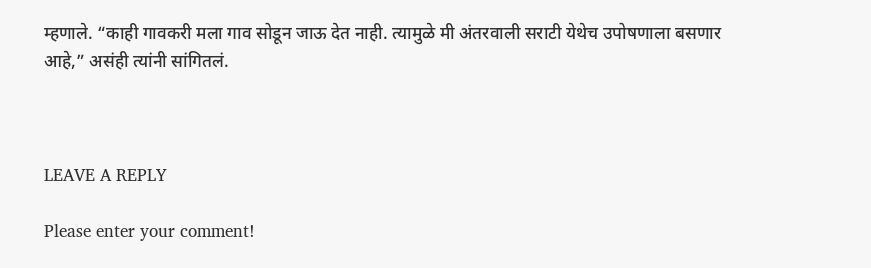म्हणाले. “काही गावकरी मला गाव सोडून जाऊ देत नाही. त्यामुळे मी अंतरवाली सराटी येथेच उपोषणाला बसणार आहे,” असंही त्यांनी सांगितलं.



LEAVE A REPLY

Please enter your comment!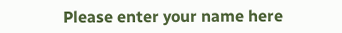Please enter your name here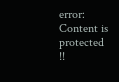error: Content is protected !!